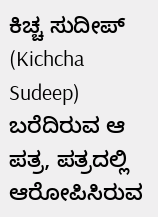ಕಿಚ್ಚ ಸುದೀಪ್ (Kichcha Sudeep) ಬರೆದಿರುವ ಆ ಪತ್ರ, ಪತ್ರದಲ್ಲಿ ಆರೋಪಿಸಿರುವ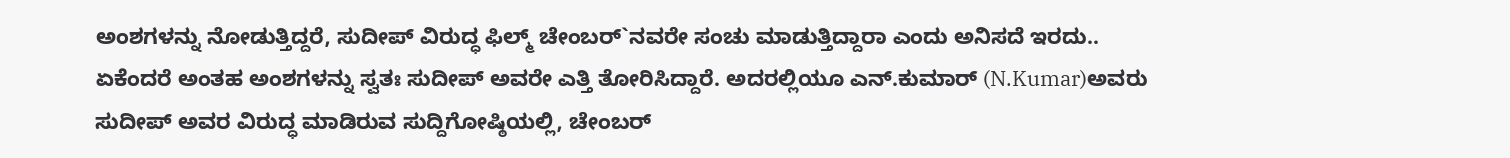ಅಂಶಗಳನ್ನು ನೋಡುತ್ತಿದ್ದರೆ, ಸುದೀಪ್ ವಿರುದ್ಧ ಫಿಲ್ಮ್ ಚೇಂಬರ್`ನವರೇ ಸಂಚು ಮಾಡುತ್ತಿದ್ದಾರಾ ಎಂದು ಅನಿಸದೆ ಇರದು.. ಏಕೆಂದರೆ ಅಂತಹ ಅಂಶಗಳನ್ನು ಸ್ವತಃ ಸುದೀಪ್ ಅವರೇ ಎತ್ತಿ ತೋರಿಸಿದ್ದಾರೆ. ಅದರಲ್ಲಿಯೂ ಎನ್.ಕುಮಾರ್ (N.Kumar)ಅವರು ಸುದೀಪ್ ಅವರ ವಿರುದ್ಧ ಮಾಡಿರುವ ಸುದ್ದಿಗೋಷ್ಠಿಯಲ್ಲಿ, ಚೇಂಬರ್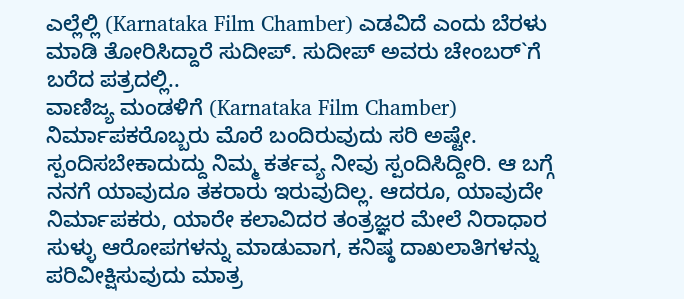ಎಲ್ಲೆಲ್ಲಿ (Karnataka Film Chamber) ಎಡವಿದೆ ಎಂದು ಬೆರಳು ಮಾಡಿ ತೋರಿಸಿದ್ದಾರೆ ಸುದೀಪ್. ಸುದೀಪ್ ಅವರು ಚೇಂಬರ್`ಗೆ ಬರೆದ ಪತ್ರದಲ್ಲಿ..
ವಾಣಿಜ್ಯ ಮಂಡಳಿಗೆ (Karnataka Film Chamber) ನಿರ್ಮಾಪಕರೊಬ್ಬರು ಮೊರೆ ಬಂದಿರುವುದು ಸರಿ ಅಷ್ಟೇ. ಸ್ಪಂದಿಸಬೇಕಾದುದ್ದು ನಿಮ್ಮ ಕರ್ತವ್ಯ ನೀವು ಸ್ಪಂದಿಸಿದ್ದೀರಿ. ಆ ಬಗ್ಗೆ ನನಗೆ ಯಾವುದೂ ತಕರಾರು ಇರುವುದಿಲ್ಲ. ಆದರೂ, ಯಾವುದೇ ನಿರ್ಮಾಪಕರು, ಯಾರೇ ಕಲಾವಿದರ ತಂತ್ರಜ್ಞರ ಮೇಲೆ ನಿರಾಧಾರ ಸುಳ್ಳು ಆರೋಪಗಳನ್ನು ಮಾಡುವಾಗ, ಕನಿಷ್ಠ ದಾಖಲಾತಿಗಳನ್ನು ಪರಿವೀಕ್ಷಿಸುವುದು ಮಾತ್ರ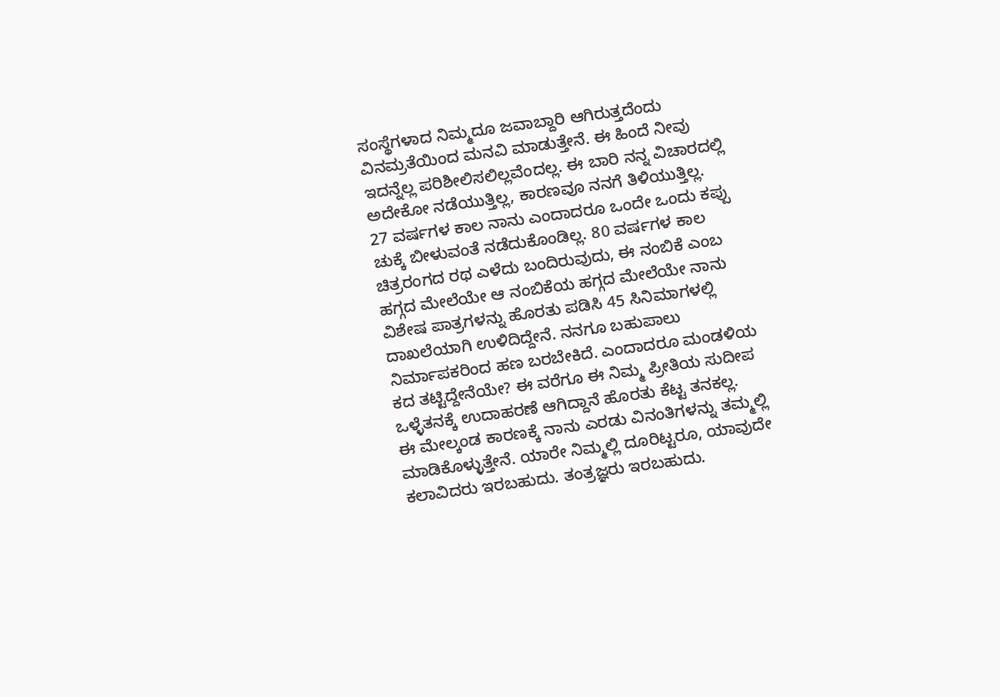ಸಂಸ್ಥೆಗಳಾದ ನಿಮ್ಮದೂ ಜವಾಬ್ದಾರಿ ಆಗಿರುತ್ತದೆಂದು ವಿನಮ್ರತೆಯಿಂದ ಮನವಿ ಮಾಡುತ್ತೇನೆ. ಈ ಹಿಂದೆ ನೀವು ಇದನ್ನೆಲ್ಲ ಪರಿಶೀಲಿಸಲಿಲ್ಲವೆಂದಲ್ಲ. ಈ ಬಾರಿ ನನ್ನ ವಿಚಾರದಲ್ಲಿ ಅದೇಕೋ ನಡೆಯುತ್ತಿಲ್ಲ, ಕಾರಣವೂ ನನಗೆ ತಿಳಿಯುತ್ತಿಲ್ಲ.
27 ವರ್ಷಗಳ ಕಾಲ ನಾನು ಎಂದಾದರೂ ಒಂದೇ ಒಂದು ಕಪ್ಪು ಚುಕ್ಕೆ ಬೀಳುವಂತೆ ನಡೆದುಕೊಂಡಿಲ್ಲ. 80 ವರ್ಷಗಳ ಕಾಲ ಚಿತ್ರರಂಗದ ರಥ ಎಳೆದು ಬಂದಿರುವುದು, ಈ ನಂಬಿಕೆ ಎಂಬ ಹಗ್ಗದ ಮೇಲೆಯೇ ಆ ನಂಬಿಕೆಯ ಹಗ್ಗದ ಮೇಲೆಯೇ ನಾನು ವಿಶೇಷ ಪಾತ್ರಗಳನ್ನು ಹೊರತು ಪಡಿಸಿ 45 ಸಿನಿಮಾಗಳಲ್ಲಿ ದಾಖಲೆಯಾಗಿ ಉಳಿದಿದ್ದೇನೆ. ನನಗೂ ಬಹುಪಾಲು ನಿರ್ಮಾಪಕರಿಂದ ಹಣ ಬರಬೇಕಿದೆ. ಎಂದಾದರೂ ಮಂಡಳಿಯ ಕದ ತಟ್ಟಿದ್ದೇನೆಯೇ? ಈ ವರೆಗೂ ಈ ನಿಮ್ಮ ಪ್ರೀತಿಯ ಸುದೀಪ ಒಳ್ಳೆತನಕ್ಕೆ ಉದಾಹರಣೆ ಆಗಿದ್ದಾನೆ ಹೊರತು ಕೆಟ್ಟ ತನಕಲ್ಲ.
ಈ ಮೇಲ್ಕಂಡ ಕಾರಣಕ್ಕೆ ನಾನು ಎರಡು ವಿನಂತಿಗಳನ್ನು ತಮ್ಮಲ್ಲಿ ಮಾಡಿಕೊಳ್ಳುತ್ತೇನೆ. ಯಾರೇ ನಿಮ್ಮಲ್ಲಿ ದೂರಿಟ್ಟರೂ, ಯಾವುದೇ ಕಲಾವಿದರು ಇರಬಹುದು. ತಂತ್ರಜ್ಞರು ಇರಬಹುದು.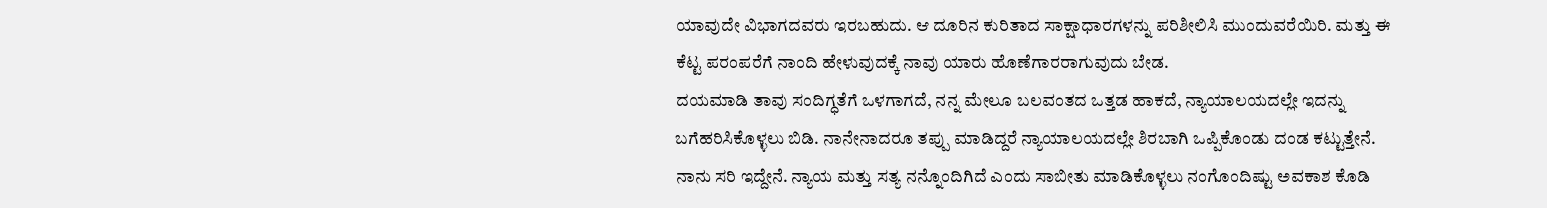ಯಾವುದೇ ವಿಭಾಗದವರು ಇರಬಹುದು. ಆ ದೂರಿನ ಕುರಿತಾದ ಸಾಕ್ಷಾಧಾರಗಳನ್ನು ಪರಿಶೀಲಿಸಿ ಮುಂದುವರೆಯಿರಿ. ಮತ್ತು ಈ ಕೆಟ್ಟ ಪರಂಪರೆಗೆ ನಾಂದಿ ಹೇಳುವುದಕ್ಕೆ ನಾವು ಯಾರು ಹೊಣೆಗಾರರಾಗುವುದು ಬೇಡ.
ದಯಮಾಡಿ ತಾವು ಸಂದಿಗ್ಧತೆಗೆ ಒಳಗಾಗದೆ, ನನ್ನ ಮೇಲೂ ಬಲವಂತದ ಒತ್ತಡ ಹಾಕದೆ, ನ್ಯಾಯಾಲಯದಲ್ಲೇ ಇದನ್ನು ಬಗೆಹರಿಸಿಕೊಳ್ಳಲು ಬಿಡಿ. ನಾನೇನಾದರೂ ತಪ್ಪು ಮಾಡಿದ್ದರೆ ನ್ಯಾಯಾಲಯದಲ್ಲೇ ಶಿರಬಾಗಿ ಒಪ್ಪಿಕೊಂಡು ದಂಡ ಕಟ್ಟುತ್ತೇನೆ. ನಾನು ಸರಿ ಇದ್ದೇನೆ. ನ್ಯಾಯ ಮತ್ತು ಸತ್ಯ ನನ್ನೊಂದಿಗಿದೆ ಎಂದು ಸಾಬೀತು ಮಾಡಿಕೊಳ್ಳಲು ನಂಗೊಂದಿಷ್ಟು ಅವಕಾಶ ಕೊಡಿ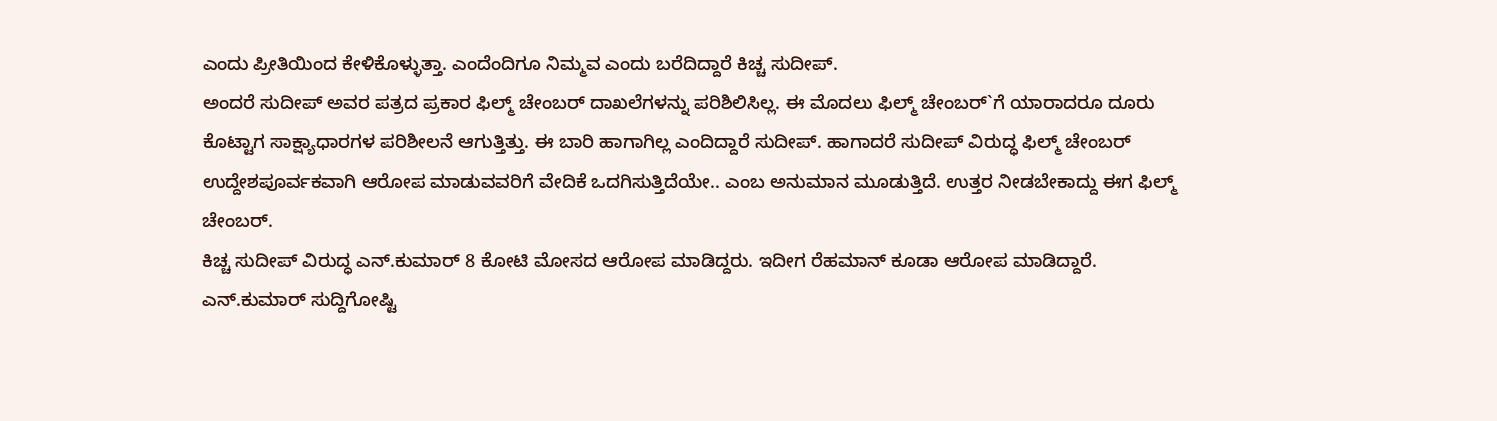ಎಂದು ಪ್ರೀತಿಯಿಂದ ಕೇಳಿಕೊಳ್ಳುತ್ತಾ. ಎಂದೆಂದಿಗೂ ನಿಮ್ಮವ ಎಂದು ಬರೆದಿದ್ದಾರೆ ಕಿಚ್ಚ ಸುದೀಪ್.
ಅಂದರೆ ಸುದೀಪ್ ಅವರ ಪತ್ರದ ಪ್ರಕಾರ ಫಿಲ್ಮ್ ಚೇಂಬರ್ ದಾಖಲೆಗಳನ್ನು ಪರಿಶಿಲಿಸಿಲ್ಲ. ಈ ಮೊದಲು ಫಿಲ್ಮ್ ಚೇಂಬರ್`ಗೆ ಯಾರಾದರೂ ದೂರು ಕೊಟ್ಟಾಗ ಸಾಕ್ಷ್ಯಾಧಾರಗಳ ಪರಿಶೀಲನೆ ಆಗುತ್ತಿತ್ತು. ಈ ಬಾರಿ ಹಾಗಾಗಿಲ್ಲ ಎಂದಿದ್ದಾರೆ ಸುದೀಪ್. ಹಾಗಾದರೆ ಸುದೀಪ್ ವಿರುದ್ಧ ಫಿಲ್ಮ್ ಚೇಂಬರ್ ಉದ್ದೇಶಪೂರ್ವಕವಾಗಿ ಆರೋಪ ಮಾಡುವವರಿಗೆ ವೇದಿಕೆ ಒದಗಿಸುತ್ತಿದೆಯೇ.. ಎಂಬ ಅನುಮಾನ ಮೂಡುತ್ತಿದೆ. ಉತ್ತರ ನೀಡಬೇಕಾದ್ದು ಈಗ ಫಿಲ್ಮ್ ಚೇಂಬರ್.
ಕಿಚ್ಚ ಸುದೀಪ್ ವಿರುದ್ಧ ಎನ್.ಕುಮಾರ್ 8 ಕೋಟಿ ಮೋಸದ ಆರೋಪ ಮಾಡಿದ್ದರು. ಇದೀಗ ರೆಹಮಾನ್ ಕೂಡಾ ಆರೋಪ ಮಾಡಿದ್ದಾರೆ. ಎನ್.ಕುಮಾರ್ ಸುದ್ದಿಗೋಷ್ಟಿ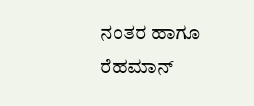ನಂತರ ಹಾಗೂ ರೆಹಮಾನ್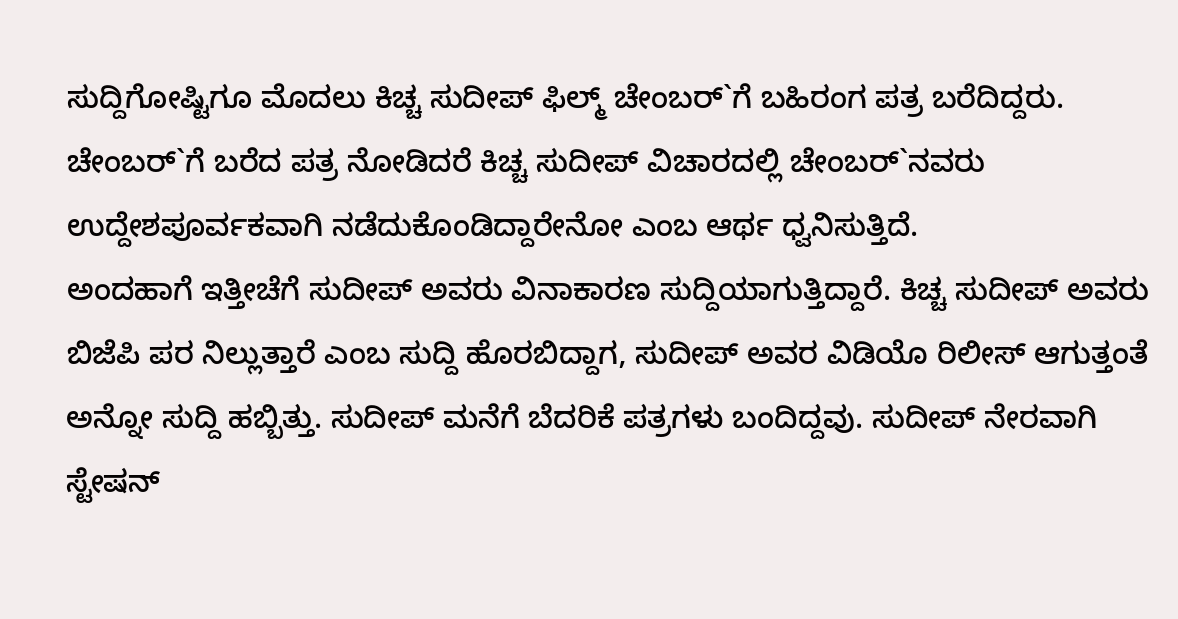ಸುದ್ದಿಗೋಷ್ಟಿಗೂ ಮೊದಲು ಕಿಚ್ಚ ಸುದೀಪ್ ಫಿಲ್ಮ್ ಚೇಂಬರ್`ಗೆ ಬಹಿರಂಗ ಪತ್ರ ಬರೆದಿದ್ದರು. ಚೇಂಬರ್`ಗೆ ಬರೆದ ಪತ್ರ ನೋಡಿದರೆ ಕಿಚ್ಚ ಸುದೀಪ್ ವಿಚಾರದಲ್ಲಿ ಚೇಂಬರ್`ನವರು ಉದ್ದೇಶಪೂರ್ವಕವಾಗಿ ನಡೆದುಕೊಂಡಿದ್ದಾರೇನೋ ಎಂಬ ಆರ್ಥ ಧ್ವನಿಸುತ್ತಿದೆ.
ಅಂದಹಾಗೆ ಇತ್ತೀಚೆಗೆ ಸುದೀಪ್ ಅವರು ವಿನಾಕಾರಣ ಸುದ್ದಿಯಾಗುತ್ತಿದ್ದಾರೆ. ಕಿಚ್ಚ ಸುದೀಪ್ ಅವರು ಬಿಜೆಪಿ ಪರ ನಿಲ್ಲುತ್ತಾರೆ ಎಂಬ ಸುದ್ದಿ ಹೊರಬಿದ್ದಾಗ, ಸುದೀಪ್ ಅವರ ವಿಡಿಯೊ ರಿಲೀಸ್ ಆಗುತ್ತಂತೆ ಅನ್ನೋ ಸುದ್ದಿ ಹಬ್ಬಿತ್ತು. ಸುದೀಪ್ ಮನೆಗೆ ಬೆದರಿಕೆ ಪತ್ರಗಳು ಬಂದಿದ್ದವು. ಸುದೀಪ್ ನೇರವಾಗಿ ಸ್ಟೇಷನ್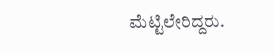ಮೆಟ್ಟಿಲೇರಿದ್ದರು.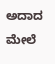ಅದಾದ ಮೇಲೆ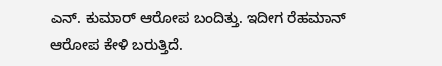ಎನ್. ಕುಮಾರ್ ಆರೋಪ ಬಂದಿತ್ತು. ಇದೀಗ ರೆಹಮಾನ್ ಆರೋಪ ಕೇಳಿ ಬರುತ್ತಿದೆ.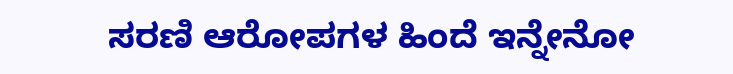ಸರಣಿ ಆರೋಪಗಳ ಹಿಂದೆ ಇನ್ನೇನೋ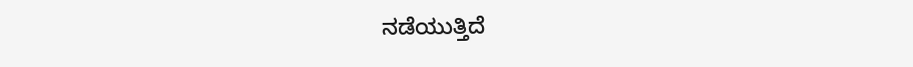ನಡೆಯುತ್ತಿದೆ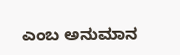ಎಂಬ ಅನುಮಾನ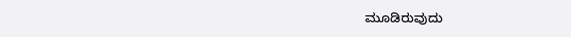ಮೂಡಿರುವುದು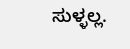ಸುಳ್ಳಲ್ಲ.